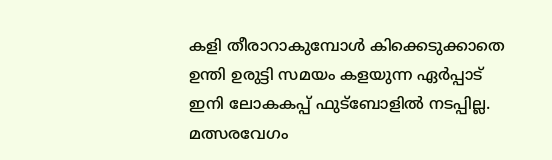കളി തീരാറാകുമ്പോൾ കിക്കെടുക്കാതെ ഉന്തി ഉരുട്ടി സമയം കളയുന്ന ഏർപ്പാട് ഇനി ലോകകപ്പ് ഫുട്ബോളിൽ നടപ്പില്ല. മത്സരവേഗം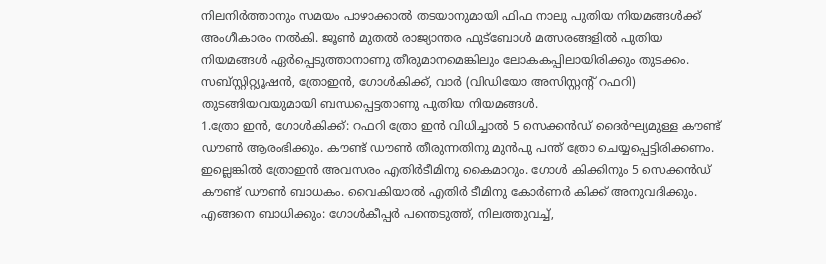നിലനിർത്താനും സമയം പാഴാക്കാൽ തടയാനുമായി ഫിഫ നാലു പുതിയ നിയമങ്ങൾക്ക് അംഗീകാരം നൽകി. ജൂൺ മുതൽ രാജ്യാന്തര ഫുട്ബോൾ മത്സരങ്ങളിൽ പുതിയ നിയമങ്ങൾ ഏർപ്പെടുത്താനാണു തീരുമാനമെങ്കിലും ലോകകപ്പിലായിരിക്കും തുടക്കം. സബ്സ്റ്റിറ്റ്യൂഷൻ, ത്രോഇൻ, ഗോൾകിക്ക്, വാർ (വിഡിയോ അസിസ്റ്റന്റ് റഫറി) തുടങ്ങിയവയുമായി ബന്ധപ്പെട്ടതാണു പുതിയ നിയമങ്ങൾ.
1.ത്രോ ഇൻ, ഗോൾകിക്ക്: റഫറി ത്രോ ഇൻ വിധിച്ചാൽ 5 സെക്കൻഡ് ദൈർഘ്യമുള്ള കൗണ്ട് ഡൗൺ ആരംഭിക്കും. കൗണ്ട് ഡൗൺ തീരുന്നതിനു മുൻപു പന്ത് ത്രോ ചെയ്യപ്പെട്ടിരിക്കണം. ഇല്ലെങ്കിൽ ത്രോഇൻ അവസരം എതിർടീമിനു കൈമാറും. ഗോൾ കിക്കിനും 5 സെക്കൻഡ് കൗണ്ട് ഡൗൺ ബാധകം. വൈകിയാൽ എതിർ ടീമിനു കോർണർ കിക്ക് അനുവദിക്കും.
എങ്ങനെ ബാധിക്കും: ഗോൾകീപ്പർ പന്തെടുത്ത്, നിലത്തുവച്ച്,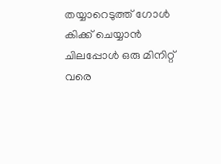തയ്യാറെടുത്ത് ഗോൾ കിക്ക് ചെയ്യാൻ ചിലപ്പോൾ ഒരു മിനിറ്റ് വരെ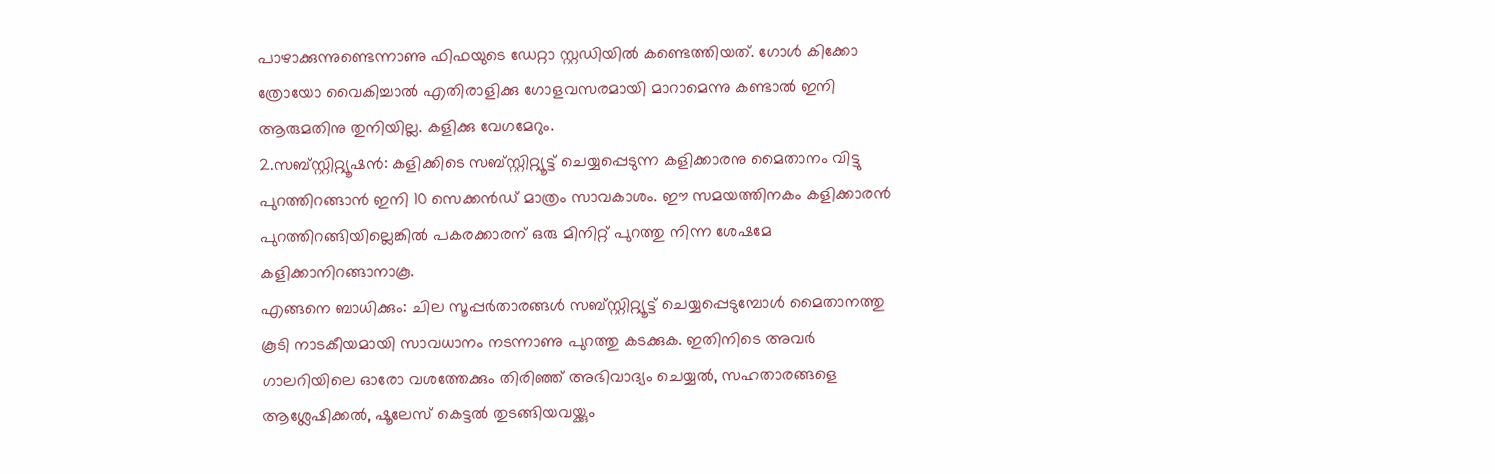പാഴാക്കുന്നുണ്ടെന്നാണു ഫിഫയുടെ ഡേറ്റാ സ്റ്റഡിയിൽ കണ്ടെത്തിയത്. ഗോൾ കിക്കോ ത്രോയോ വൈകിച്ചാൽ എതിരാളിക്കു ഗോളവസരമായി മാറാമെന്നു കണ്ടാൽ ഇനി ആരുമതിനു തുനിയില്ല. കളിക്കു വേഗമേറും.
2.സബ്സ്റ്റിറ്റ്യൂഷൻ: കളിക്കിടെ സബ്സ്റ്റിറ്റ്യൂട്ട് ചെയ്യപ്പെടുന്ന കളിക്കാരനു മൈതാനം വിട്ടു പുറത്തിറങ്ങാൻ ഇനി 10 സെക്കൻഡ് മാത്രം സാവകാശം. ഈ സമയത്തിനകം കളിക്കാരൻ പുറത്തിറങ്ങിയില്ലെങ്കിൽ പകരക്കാരന് ഒരു മിനിറ്റ് പുറത്തു നിന്ന ശേഷമേ കളിക്കാനിറങ്ങാനാകൂ.
എങ്ങനെ ബാധിക്കും: ചില സൂപ്പർതാരങ്ങൾ സബ്സ്റ്റിറ്റ്യൂട്ട് ചെയ്യപ്പെടുമ്പോൾ മൈതാനത്തു കൂടി നാടകീയമായി സാവധാനം നടന്നാണു പുറത്തു കടക്കുക. ഇതിനിടെ അവർ ഗാലറിയിലെ ഓരോ വശത്തേക്കും തിരിഞ്ഞ് അഭിവാദ്യം ചെയ്യൽ, സഹതാരങ്ങളെ ആശ്ലേഷിക്കൽ, ഷൂലേസ് കെട്ടൽ തുടങ്ങിയവയ്ക്കും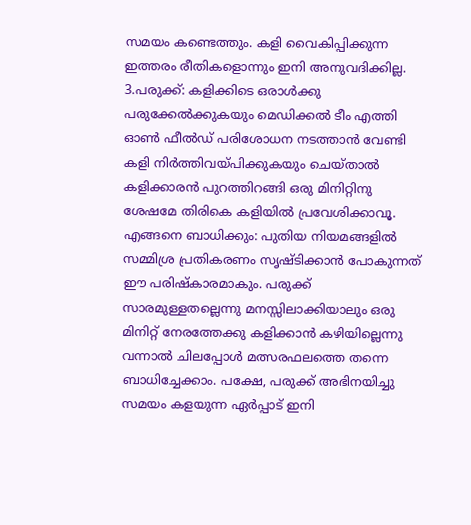സമയം കണ്ടെത്തും. കളി വൈകിപ്പിക്കുന്ന ഇത്തരം രീതികളൊന്നും ഇനി അനുവദിക്കില്ല.
3.പരുക്ക്: കളിക്കിടെ ഒരാൾക്കു പരുക്കേൽക്കുകയും മെഡിക്കൽ ടീം എത്തി ഓൺ ഫീൽഡ് പരിശോധന നടത്താൻ വേണ്ടി കളി നിർത്തിവയ്പിക്കുകയും ചെയ്താൽ കളിക്കാരൻ പുറത്തിറങ്ങി ഒരു മിനിറ്റിനു ശേഷമേ തിരികെ കളിയിൽ പ്രവേശിക്കാവൂ.
എങ്ങനെ ബാധിക്കും: പുതിയ നിയമങ്ങളിൽ സമ്മിശ്ര പ്രതികരണം സൃഷ്ടിക്കാൻ പോകുന്നത് ഈ പരിഷ്കാരമാകും. പരുക്ക് സാരമുള്ളതല്ലെന്നു മനസ്സിലാക്കിയാലും ഒരു മിനിറ്റ് നേരത്തേക്കു കളിക്കാൻ കഴിയില്ലെന്നു വന്നാൽ ചിലപ്പോൾ മത്സരഫലത്തെ തന്നെ ബാധിച്ചേക്കാം. പക്ഷേ, പരുക്ക് അഭിനയിച്ചു സമയം കളയുന്ന ഏർപ്പാട് ഇനി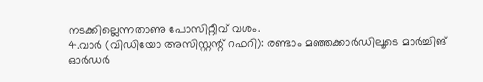നടക്കില്ലെന്നതാണു പോസിറ്റീവ് വശം.
4.വാർ (വിഡിയോ അസിസ്റ്റന്റ് റഫറി): രണ്ടാം മഞ്ഞക്കാർഡിലൂടെ മാർച്ചിങ് ഓർഡർ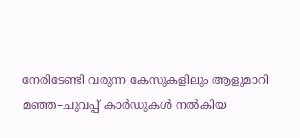നേരിടേണ്ടി വരുന്ന കേസുകളിലും ആളുമാറി മഞ്ഞ–ചുവപ്പ് കാർഡുകൾ നൽകിയ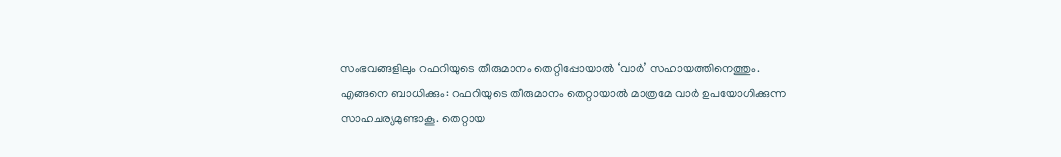സംഭവങ്ങളിലും റഫറിയുടെ തീരുമാനം തെറ്റിപ്പോയാൽ ‘വാർ’ സഹായത്തിനെത്തും.
എങ്ങനെ ബാധിക്കും: റഫറിയുടെ തീരുമാനം തെറ്റായാൽ മാത്രമേ വാർ ഉപയോഗിക്കുന്ന സാഹചര്യമുണ്ടാകൂ. തെറ്റായ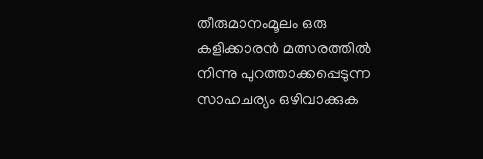തീരുമാനംമൂലം ഒരു കളിക്കാരൻ മത്സരത്തിൽ നിന്നു പുറത്താക്കപ്പെടുന്ന സാഹചര്യം ഒഴിവാക്കുക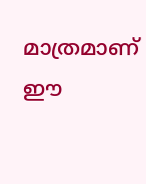മാത്രമാണ് ഈ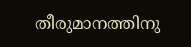തീരുമാനത്തിനു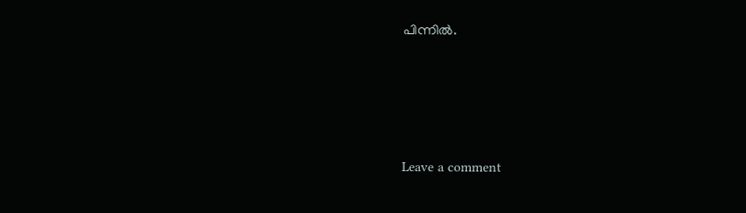പിന്നിൽ.






Leave a comment